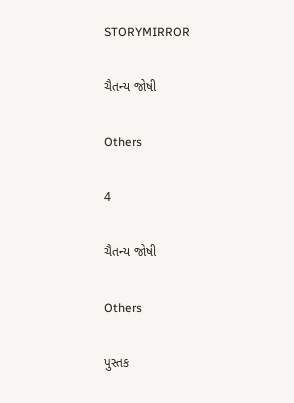STORYMIRROR

ચૈતન્ય જોષી

Others

4

ચૈતન્ય જોષી

Others

પુસ્તક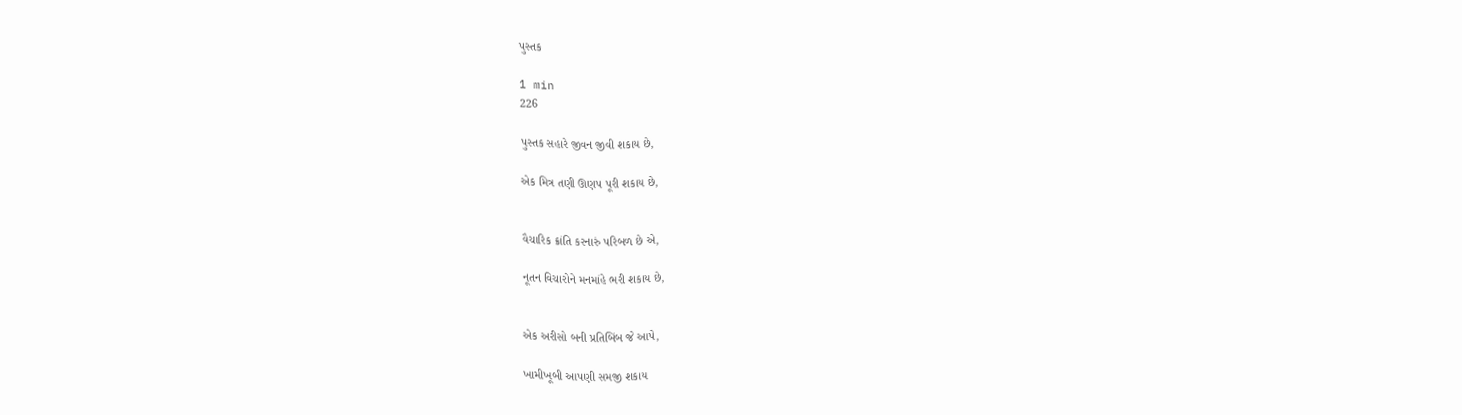પુસ્તક

1 min
226

પુસ્તક સહારે જીવન જીવી શકાય છે,

એક મિત્ર તણી ઊણપ પૂરી શકાય છે,


વૈચારિક ક્રાંતિ કરનારું પરિબળ છે એ,

નૂતન વિચારોને મનમાંહે ભરી શકાય છે,


એક અરીસો બની પ્રતિબિંબ જે આપે,

ખામીખૂબી આપણી સમજી શકાય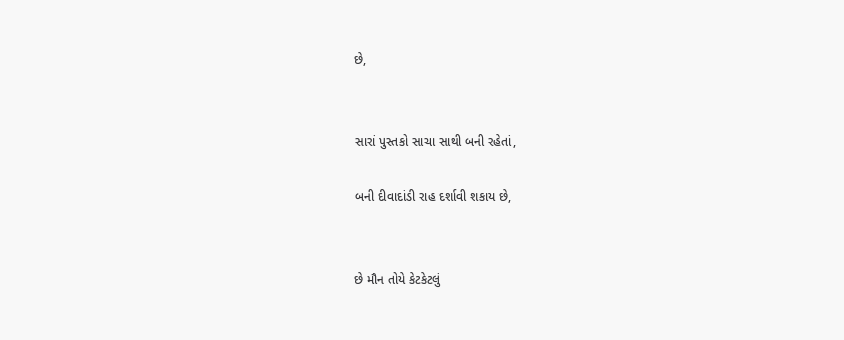છે,


સારાં પુસ્તકો સાચા સાથી બની રહેતાં,

બની દીવાદાંડી રાહ દર્શાવી શકાય છે,


છે મૌન તોયે કેટકેટલું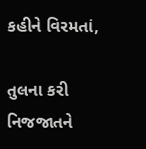કહીને વિરમતાં,

તુલના કરી નિજજાતને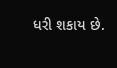ધરી શકાય છે.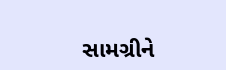સામગ્રીને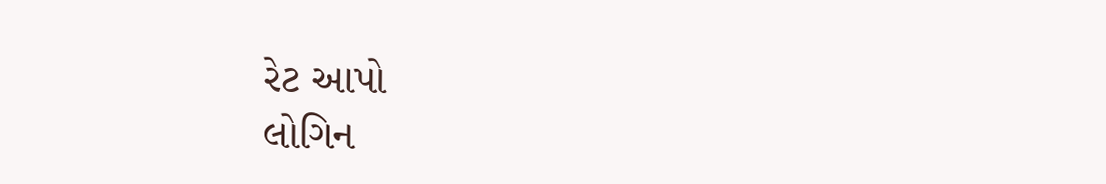રેટ આપો
લોગિન